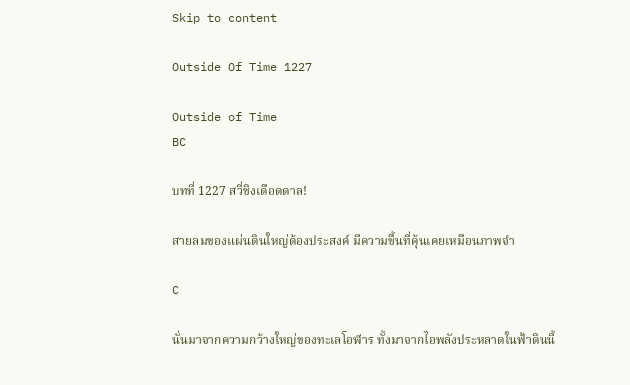Skip to content

Outside Of Time 1227

Outside of Time
BC

บทที่ 1227 สวี่ชิงเดือดดาล!

สายลมของแผ่นดินใหญ่ต้องประสงค์ มีความชื้นที่คุ้นเคยเหมือนภาพจำ

C

นั่นมาจากความกว้างใหญ่ของทะเลโอฬาร ทั้งมาจากไอพลังประหลาดในฟ้าดินนี้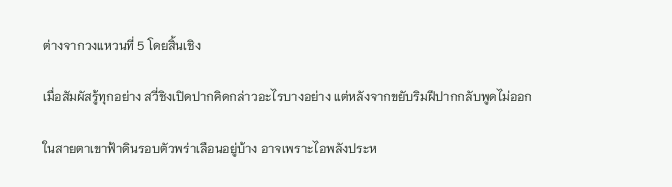ต่างจากวงแหวนที่ 5 โดยสิ้นเชิง

เมื่อสัมผัสรู้ทุกอย่าง สวี่ชิงเปิดปากคิดกล่าวอะไรบางอย่าง แต่หลังจากขยับริมฝีปากกลับพูดไม่ออก

ในสายตาเขาฟ้าดินรอบตัวพร่าเลือนอยู่บ้าง อาจเพราะไอพลังประห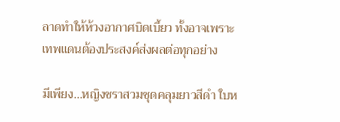ลาดทำให้ห้วงอากาศบิดเบี้ยว ทั้งอาจเพราะเทพแดนต้องประสงค์ส่งผลต่อทุกอย่าง

มีเพียง…หญิงชราสวมชุดคลุมยาวสีดำ ใบห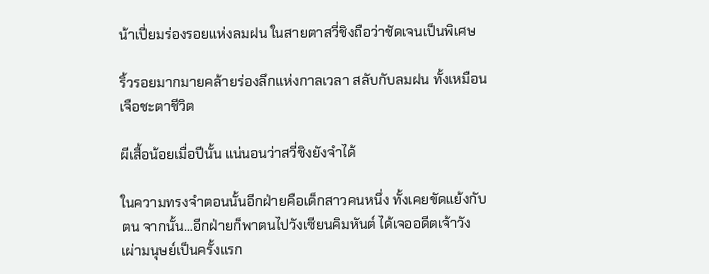น้าเปี่ยมร่องรอยแห่งลมฝน ในสายตาสวี่ชิงถือว่าชัดเจนเป็นพิเศษ

ริ้วรอยมากมายคล้ายร่องลึกแห่งกาลเวลา สลับกับลมฝน ทั้งเหมือนเจือชะตาชีวิต

ผีเสื้อน้อยเมื่อปีนั้น แน่นอนว่าสวี่ชิงยังจำได้

ในความทรงจำตอนนั้นอีกฝ่ายคือเด็กสาวคนหนึ่ง ทั้งเคยขัดแย้งกับตน จากนั้น…อีกฝ่ายก็พาตนไปวังเซียนคิมหันต์ ได้เจออดีตเจ้าวังเผ่ามนุษย์เป็นครั้งแรก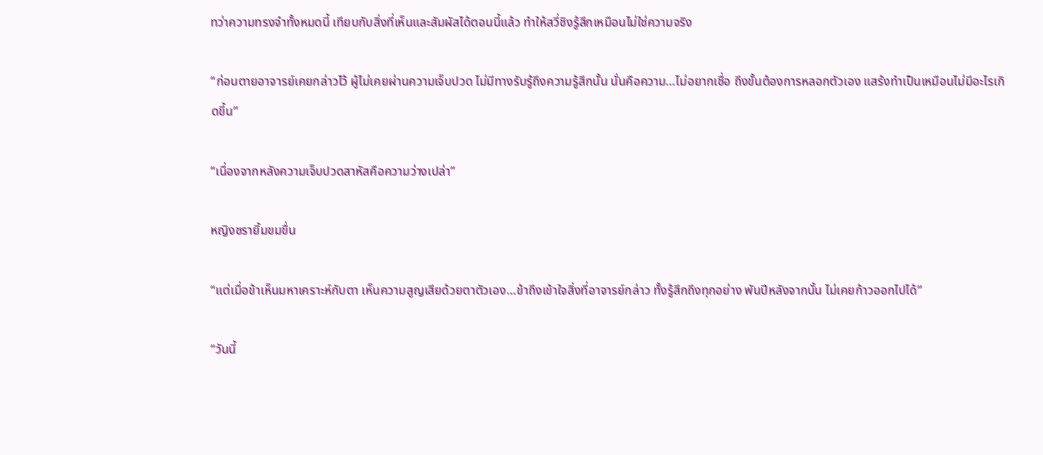ทว่าความทรงจำทั้งหมดนี้ เทียบกับสิ่งที่เห็นและสัมผัสได้ตอนนี้แล้ว ทำให้สวี่ชิงรู้สึกเหมือนไม่ใช่ความจริง

“ก่อนตายอาจารย์เคยกล่าวไว้ ผู้ไม่เคยผ่านความเจ็บปวด ไม่มีทางรับรู้ถึงความรู้สึกนั้น นั่นคือความ…ไม่อยากเชื่อ ถึงขั้นต้องการหลอกตัวเอง แสร้งทำเป็นเหมือนไม่มีอะไรเกิดขึ้น”

“เนื่องจากหลังความเจ็บปวดสาหัสคือความว่างเปล่า”

หญิงชรายิ้มขมขื่น

“แต่เมื่อข้าเห็นมหาเคราะห์กับตา เห็นความสูญเสียด้วยตาตัวเอง…ข้าถึงเข้าใจสิ่งที่อาจารย์กล่าว ทั้งรู้สึกถึงทุกอย่าง พันปีหลังจากนั้น ไม่เคยก้าวออกไปได้”

“วันนี้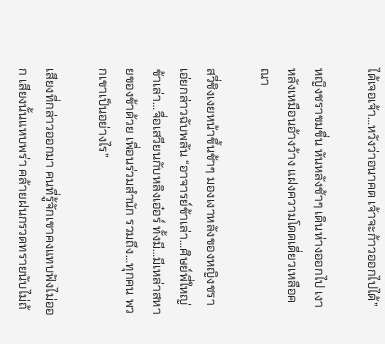ได้เจอเจ้า…หวังว่าอนาคต เจ้าจะก้าวออกไปได้”

หญิงชราขมขื่น หันหลังช้าๆ เดินห่างออกไป เงาหลังเหมือนอ้างว้าง แฝงความโดดเดี่ยวเหลือคณา

สวี่ชิงเงยหน้าขึ้นช้าๆ มองเงาหลังของหญิงชรา เอ่ยกล่าวฉับพลัน “อาจารย์ข้าเล่า…ศิษย์พี่ใหญ่ข้าเล่า…จื่อเสวียนกับหลิงเอ๋อร์ ทั้งมี…มีเหล่าสหายของข้าด้วย เพื่อนร่วมสำนัก รวมถึง…ทุกคน พวกเขาเป็นอย่างไร”

เสียงที่กล่าวออกมา คนที่รู้จักเขาคงแทบฟังไม่ออก เสียงนั้นแหบพร่า คล้ายฝนกรวดทรายนับไม่ถ้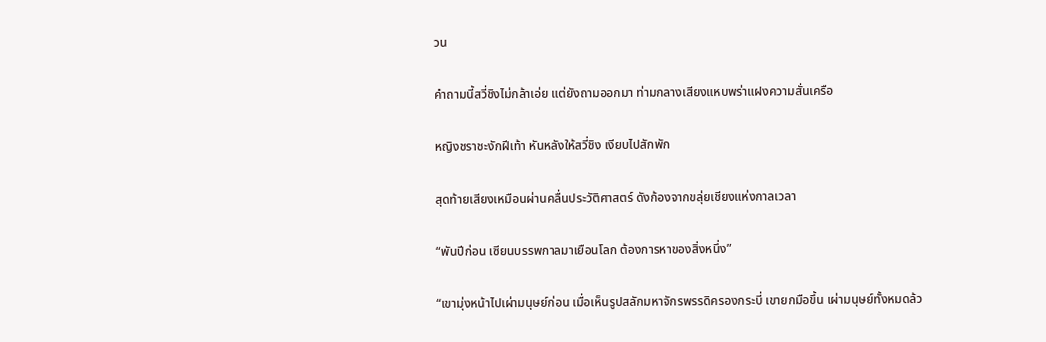วน

คำถามนี้สวี่ชิงไม่กล้าเอ่ย แต่ยังถามออกมา ท่ามกลางเสียงแหบพร่าแฝงความสั่นเครือ

หญิงชราชะงักฝีเท้า หันหลังให้สวี่ชิง เงียบไปสักพัก

สุดท้ายเสียงเหมือนผ่านคลื่นประวัติศาสตร์ ดังก้องจากขลุ่ยเชียงแห่งกาลเวลา

“พันปีก่อน เซียนบรรพกาลมาเยือนโลก ต้องการหาของสิ่งหนึ่ง”

“เขามุ่งหน้าไปเผ่ามนุษย์ก่อน เมื่อเห็นรูปสลักมหาจักรพรรดิครองกระบี่ เขายกมือขึ้น เผ่ามนุษย์ทั้งหมดล้ว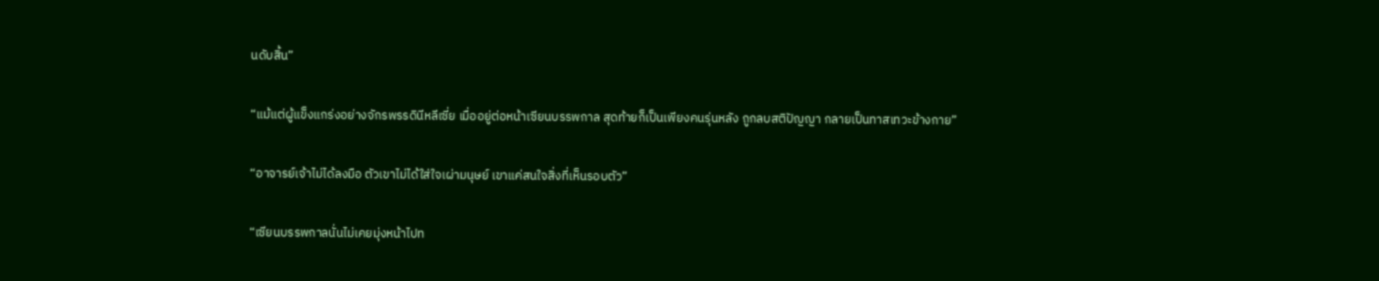นดับสิ้น”

“แม้แต่ผู้แข็งแกร่งอย่างจักรพรรดินีหลีเซี่ย เมื่ออยู่ต่อหน้าเซียนบรรพกาล สุดท้ายก็เป็นเพียงคนรุ่นหลัง ถูกลบสติปัญญา กลายเป็นทาสเทวะข้างกาย”

“อาจารย์เจ้าไม่ได้ลงมือ ตัวเขาไม่ได้ใส่ใจเผ่ามนุษย์ เขาแค่สนใจสิ่งที่เห็นรอบตัว”

“เซียนบรรพกาลนั่นไม่เคยมุ่งหน้าไปท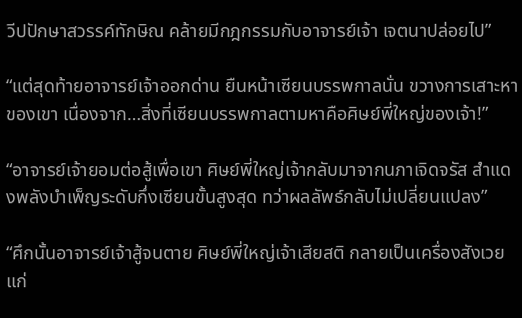วีปปักษาสวรรค์ทักษิณ คล้ายมีกฎกรรมกับอาจารย์เจ้า เจตนาปล่อยไป”

“แต่สุดท้ายอาจารย์เจ้าออกด่าน ยืนหน้าเซียนบรรพกาลนั่น ขวางการเสาะหาของเขา เนื่องจาก…สิ่งที่เซียนบรรพกาลตามหาคือศิษย์พี่ใหญ่ของเจ้า!”

“อาจารย์เจ้ายอมต่อสู้เพื่อเขา ศิษย์พี่ใหญ่เจ้ากลับมาจากนภาเจิดจรัส สำแดงพลังบำเพ็ญระดับกึ่งเซียนขั้นสูงสุด ทว่าผลลัพธ์กลับไม่เปลี่ยนแปลง”

“ศึกนั้นอาจารย์เจ้าสู้จนตาย ศิษย์พี่ใหญ่เจ้าเสียสติ กลายเป็นเครื่องสังเวยแก่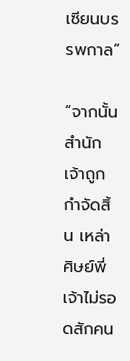เซียนบรรพกาล”

“จากนั้นสำนักเจ้าถูกกำจัดสิ้น เหล่าศิษย์พี่เจ้าไม่รอดสักคน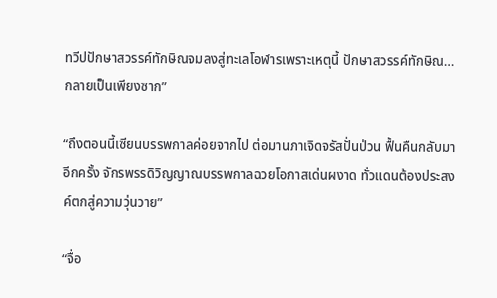ทวีปปักษาสวรรค์ทักษิณจมลงสู่ทะเลโอฬารเพราะเหตุนี้ ปักษาสวรรค์ทักษิณ…กลายเป็นเพียงซาก”

“ถึงตอนนี้เซียนบรรพกาลค่อยจากไป ต่อมานภาเจิดจรัสปั่นป่วน ฟื้นคืนกลับมาอีกครั้ง จักรพรรดิวิญญาณบรรพกาลฉวยโอกาสเด่นผงาด ทั่วแดนต้องประสงค์ตกสู่ความวุ่นวาย”

“จื่อ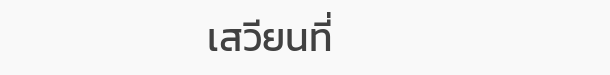เสวียนที่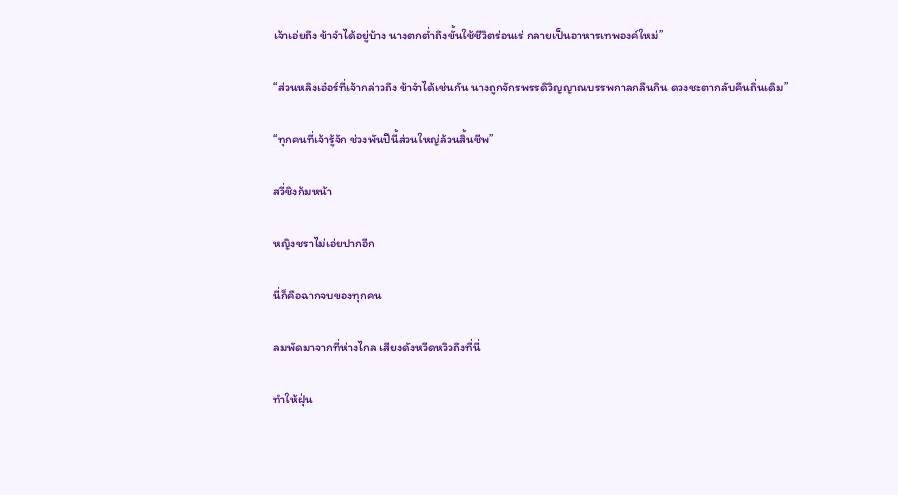เจ้าเอ่ยถึง ข้าจำได้อยู่บ้าง นางตกต่ำถึงขั้นใช้ชีวิตร่อนเร่ กลายเป็นอาหารเทพองค์ใหม่”

“ส่วนหลิงเอ๋อร์ที่เจ้ากล่าวถึง ข้าจำได้เช่นกัน นางถูกจักรพรรดิวิญญาณบรรพกาลกลืนกิน ดวงชะตากลับคืนถิ่นเดิม”

“ทุกคนที่เจ้ารู้จัก ช่วงพันปีนี้ส่วนใหญ่ล้วนสิ้นชีพ”

สวี่ชิงก้มหน้า

หญิงชราไม่เอ่ยปากอีก

นี่ก็คือฉากจบของทุกคน

ลมพัดมาจากที่ห่างไกล เสียงดังหวีดหวิวถึงที่นี่

ทำให้ฝุ่น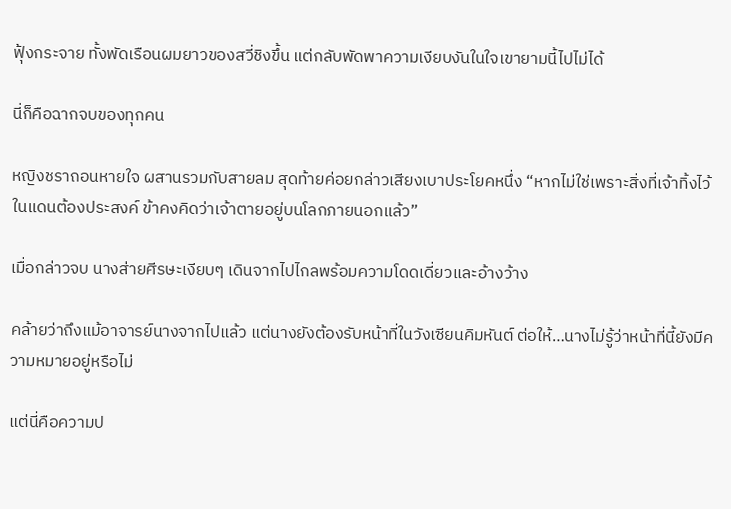ฟุ้งกระจาย ทั้งพัดเรือนผมยาวของสวี่ชิงขึ้น แต่กลับพัดพาความเงียบงันในใจเขายามนี้ไปไม่ได้

นี่ก็คือฉากจบของทุกคน

หญิงชราถอนหายใจ ผสานรวมกับสายลม สุดท้ายค่อยกล่าวเสียงเบาประโยคหนึ่ง “หากไม่ใช่เพราะสิ่งที่เจ้าทิ้งไว้ในแดนต้องประสงค์ ข้าคงคิดว่าเจ้าตายอยู่บนโลกภายนอกแล้ว”

เมื่อกล่าวจบ นางส่ายศีรษะเงียบๆ เดินจากไปไกลพร้อมความโดดเดี่ยวและอ้างว้าง

คล้ายว่าถึงแม้อาจารย์นางจากไปแล้ว แต่นางยังต้องรับหน้าที่ในวังเซียนคิมหันต์ ต่อให้…นางไม่รู้ว่าหน้าที่นี้ยังมีความหมายอยู่หรือไม่

แต่นี่คือความป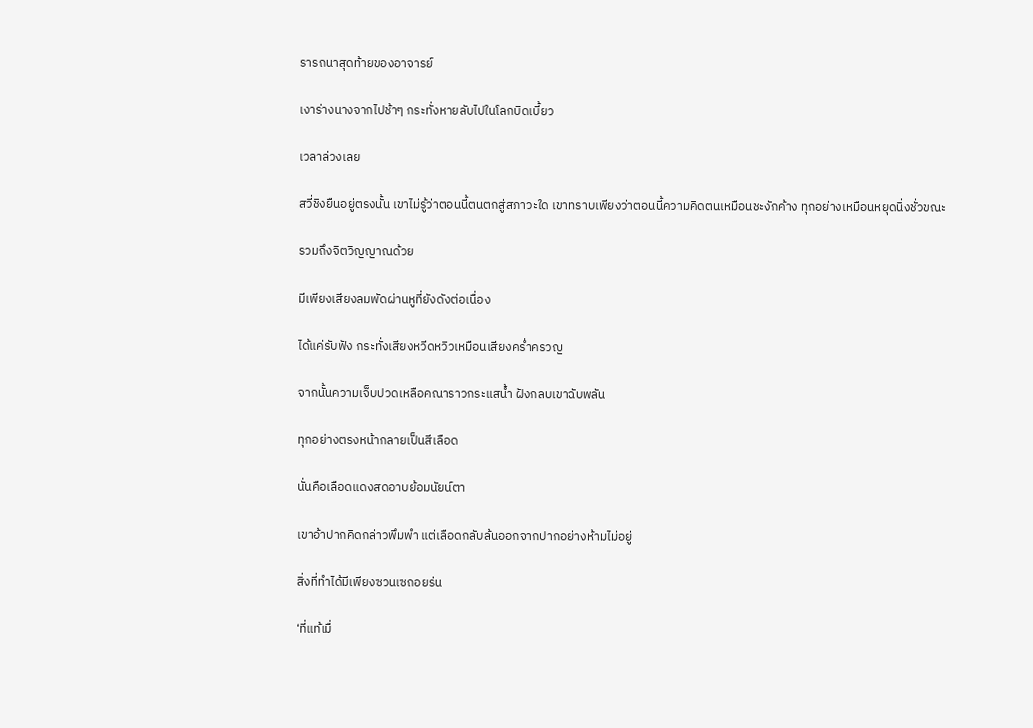รารถนาสุดท้ายของอาจารย์

เงาร่างนางจากไปช้าๆ กระทั่งหายลับไปในโลกบิดเบี้ยว

เวลาล่วงเลย

สวี่ชิงยืนอยู่ตรงนั้น เขาไม่รู้ว่าตอนนี้ตนตกสู่สภาวะใด เขาทราบเพียงว่าตอนนี้ความคิดตนเหมือนชะงักค้าง ทุกอย่างเหมือนหยุดนิ่งชั่วขณะ

รวมถึงจิตวิญญาณด้วย

มีเพียงเสียงลมพัดผ่านหูที่ยังดังต่อเนื่อง

ได้แค่รับฟัง กระทั่งเสียงหวีดหวิวเหมือนเสียงคร่ำครวญ

จากนั้นความเจ็บปวดเหลือคณาราวกระแสน้ำ ฝังกลบเขาฉับพลัน

ทุกอย่างตรงหน้ากลายเป็นสีเลือด

นั่นคือเลือดแดงสดอาบย้อมนัยน์ตา

เขาอ้าปากคิดกล่าวพึมพำ แต่เลือดกลับล้นออกจากปากอย่างห้ามไม่อยู่

สิ่งที่ทำได้มีเพียงซวนเซถอยร่น

‘ที่แท้เมื่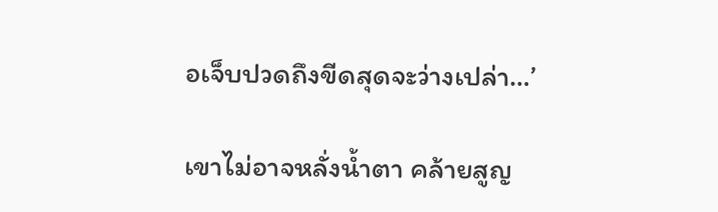อเจ็บปวดถึงขีดสุดจะว่างเปล่า…’

เขาไม่อาจหลั่งน้ำตา คล้ายสูญ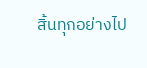สิ้นทุกอย่างไป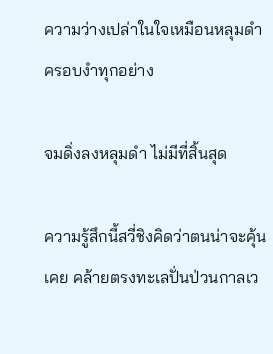ความว่างเปล่าในใจเหมือนหลุมดำ ครอบงำทุกอย่าง

จมดิ่งลงหลุมดำ ไม่มีที่สิ้นสุด

ความรู้สึกนี้สวี่ชิงคิดว่าตนน่าจะคุ้นเคย คล้ายตรงทะเลปั่นป่วนกาลเว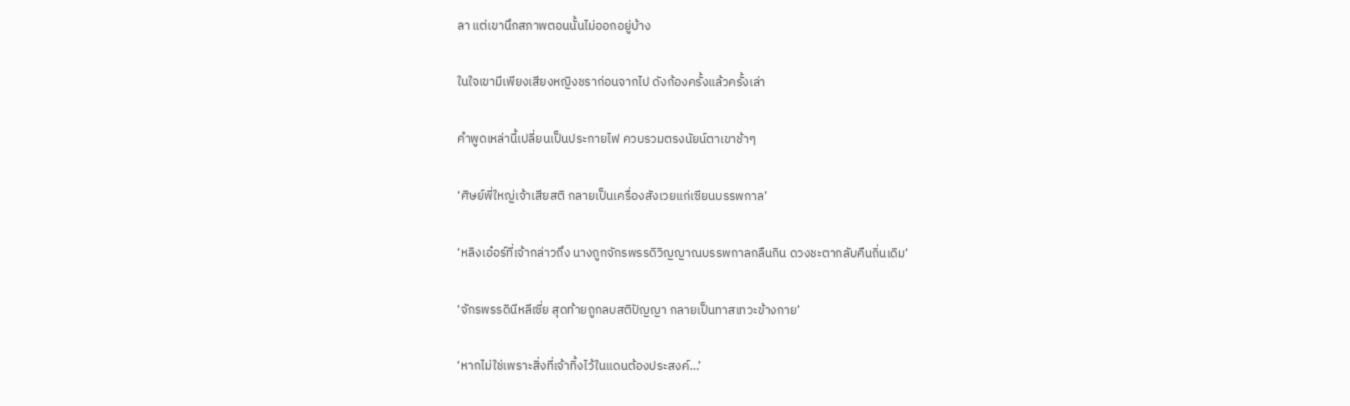ลา แต่เขานึกสภาพตอนนั้นไม่ออกอยู่บ้าง

ในใจเขามีเพียงเสียงหญิงชราก่อนจากไป ดังก้องครั้งแล้วครั้งเล่า

คำพูดเหล่านี้เปลี่ยนเป็นประกายไฟ ควบรวมตรงนัยน์ตาเขาช้าๆ

‘ศิษย์พี่ใหญ่เจ้าเสียสติ กลายเป็นเครื่องสังเวยแก่เซียนบรรพกาล’

‘หลิงเอ๋อร์ที่เจ้ากล่าวถึง นางถูกจักรพรรดิวิญญาณบรรพกาลกลืนกิน ดวงชะตากลับคืนถิ่นเดิม’

‘จักรพรรดินีหลีเซี่ย สุดท้ายถูกลบสติปัญญา กลายเป็นทาสเทวะข้างกาย’

‘หากไม่ใช่เพราะสิ่งที่เจ้าทิ้งไว้ในแดนต้องประสงค์…’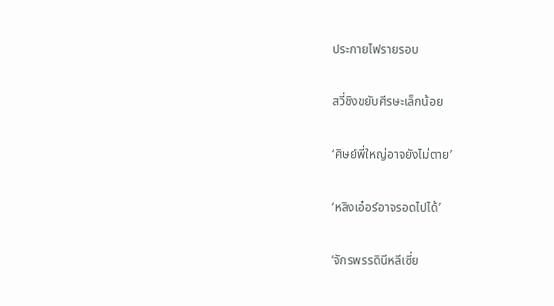ประกายไฟรายรอบ

สวี่ชิงขยับศีรษะเล็กน้อย

‘ศิษย์พี่ใหญ่อาจยังไม่ตาย’

‘หลิงเอ๋อร์อาจรอดไปได้’

‘จักรพรรดินีหลีเซี่ย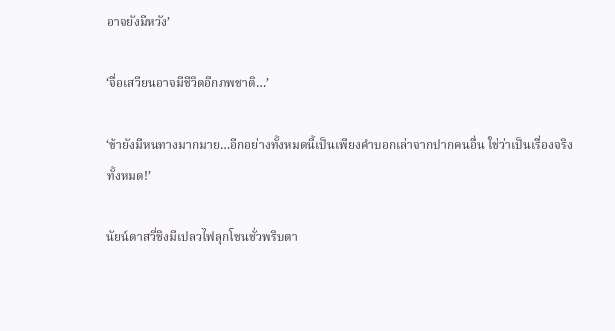อาจยังมีหวัง’

‘จื่อเสวียนอาจมีชีวิตอีกภพชาติ…’

‘ข้ายังมีหนทางมากมาย…อีกอย่างทั้งหมดนี้เป็นเพียงคำบอกเล่าจากปากคนอื่น ใช่ว่าเป็นเรื่องจริงทั้งหมด!’

นัยน์ตาสวี่ชิงมีเปลวไฟลุกโชนชั่วพริบตา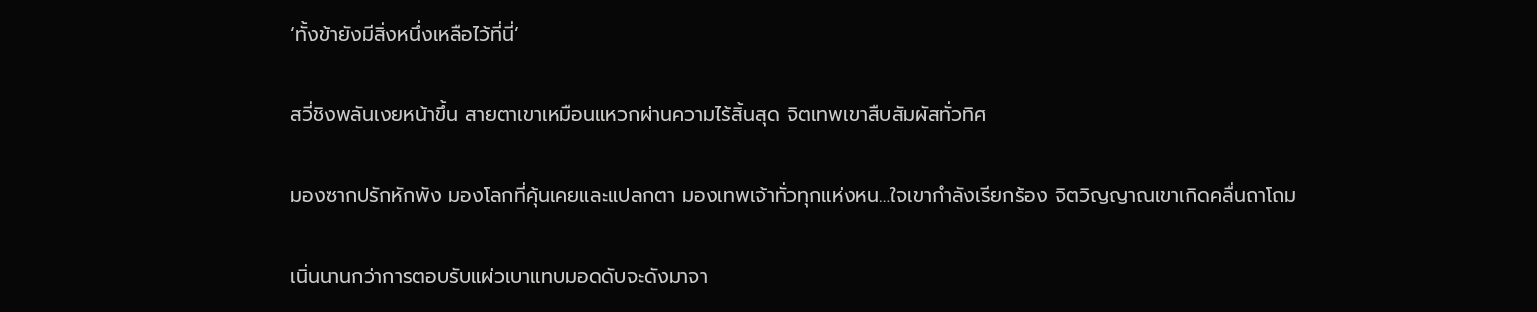‘ทั้งข้ายังมีสิ่งหนึ่งเหลือไว้ที่นี่’

สวี่ชิงพลันเงยหน้าขึ้น สายตาเขาเหมือนแหวกผ่านความไร้สิ้นสุด จิตเทพเขาสืบสัมผัสทั่วทิศ

มองซากปรักหักพัง มองโลกที่คุ้นเคยและแปลกตา มองเทพเจ้าทั่วทุกแห่งหน…ใจเขากำลังเรียกร้อง จิตวิญญาณเขาเกิดคลื่นถาโถม

เนิ่นนานกว่าการตอบรับแผ่วเบาแทบมอดดับจะดังมาจา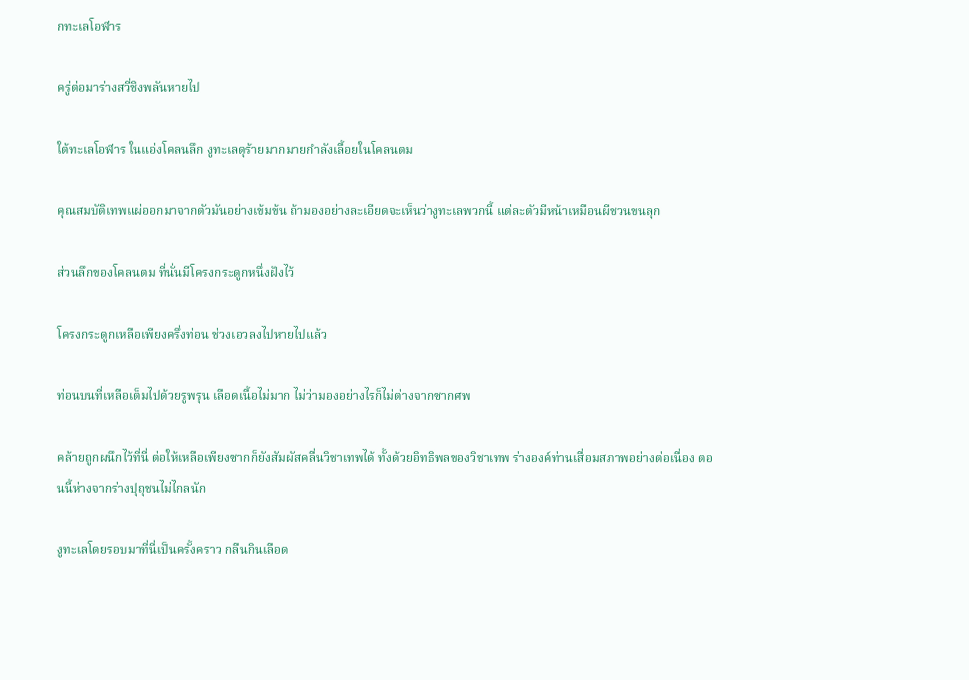กทะเลโอฬาร

ครู่ต่อมาร่างสวี่ชิงพลันหายไป

ใต้ทะเลโอฬาร ในแอ่งโคลนลึก งูทะเลดุร้ายมากมายกำลังเลื้อยในโคลนตม

คุณสมบัติเทพแผ่ออกมาจากตัวมันอย่างเข้มข้น ถ้ามองอย่างละเอียดจะเห็นว่างูทะเลพวกนี้ แต่ละตัวมีหน้าเหมือนผีชวนขนลุก

ส่วนลึกของโคลนตม ที่นั่นมีโครงกระดูกหนึ่งฝังไว้

โครงกระดูกเหลือเพียงครึ่งท่อน ช่วงเอวลงไปหายไปแล้ว

ท่อนบนที่เหลือเต็มไปด้วยรูพรุน เลือดเนื้อไม่มาก ไม่ว่ามองอย่างไรก็ไม่ต่างจากซากศพ

คล้ายถูกผนึกไว้ที่นี่ ต่อให้เหลือเพียงซากก็ยังสัมผัสคลื่นวิชาเทพได้ ทั้งด้วยอิทธิพลของวิชาเทพ ร่างองค์ท่านเสื่อมสภาพอย่างต่อเนื่อง ตอนนี้ห่างจากร่างปุถุชนไม่ไกลนัก

งูทะเลโดยรอบมาที่นี่เป็นครั้งคราว กลืนกินเลือด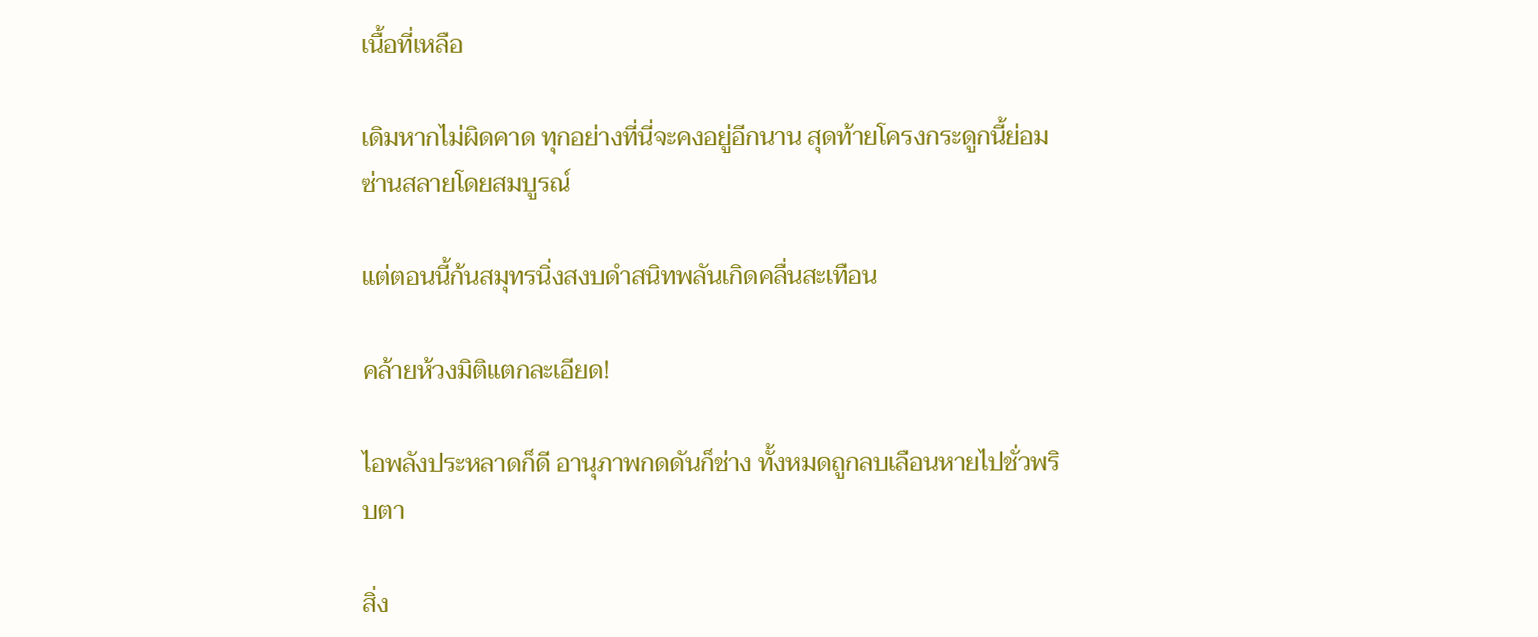เนื้อที่เหลือ

เดิมหากไม่ผิดคาด ทุกอย่างที่นี่จะคงอยู่อีกนาน สุดท้ายโครงกระดูกนี้ย่อมซ่านสลายโดยสมบูรณ์

แต่ตอนนี้ก้นสมุทรนิ่งสงบดำสนิทพลันเกิดคลื่นสะเทือน

คล้ายห้วงมิติแตกละเอียด!

ไอพลังประหลาดก็ดี อานุภาพกดดันก็ช่าง ทั้งหมดถูกลบเลือนหายไปชั่วพริบตา

สิ่ง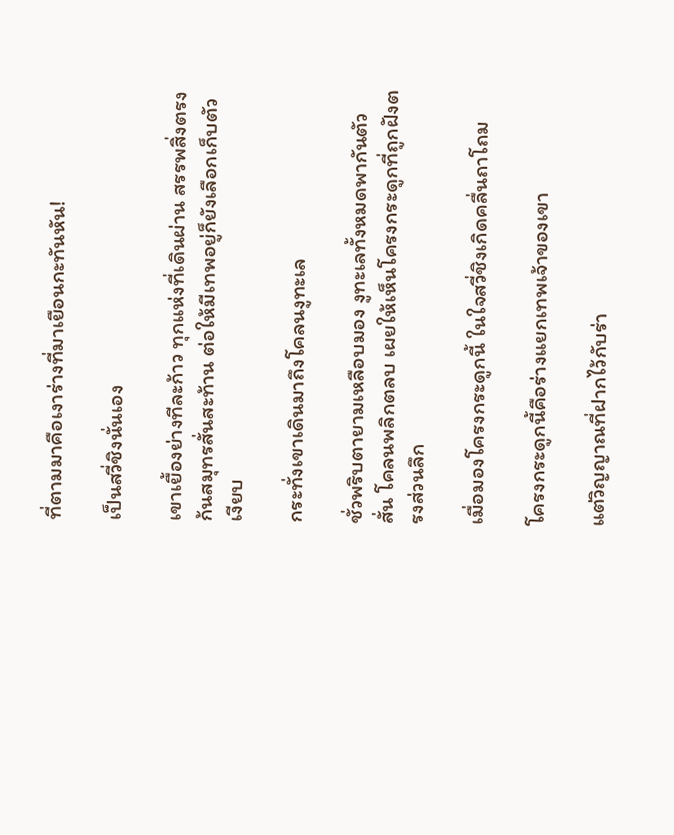ที่ตามมาคือเงาร่างที่มาเยือนกะทันหัน!

เป็นสวี่ชิงนั่นเอง

เขาเยื้องย่างทีละก้าว ทุกแห่งที่เดินผ่าน สรรพสิ่งตรงก้นสมุทรสั่นสะท้าน ต่อให้มีเทพอยู่ก็ยังเลือกเก็บตัวเงียบ

กระทั่งเขาเดินมาถึงโคลนงูทะเล

ชั่วพริบตายามเหลือบมอง งูทะเลทั้งหมดพากันตัวสั่น โคลนพลิกตลบ เผยให้เห็นโครงกระดูกที่ถูกฝังตรงส่วนลึก

เมื่อมองโครงกระดูกนี้ ในใจสวี่ชิงเกิดคลื่นถาโถม

โครงกระดูกนี้คือร่างแยกเทพเจ้าของเขา

แต่วิญญาณที่ฝากไว้กับร่า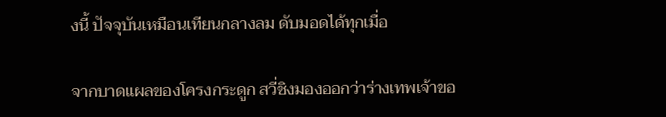งนี้ ปัจจุบันเหมือนเทียนกลางลม ดับมอดได้ทุกเมื่อ

จากบาดแผลของโครงกระดูก สวี่ชิงมองออกว่าร่างเทพเจ้าขอ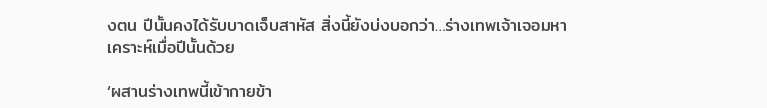งตน ปีนั้นคงได้รับบาดเจ็บสาหัส สิ่งนี้ยังบ่งบอกว่า…ร่างเทพเจ้าเจอมหาเคราะห์เมื่อปีนั้นด้วย

‘ผสานร่างเทพนี้เข้ากายข้า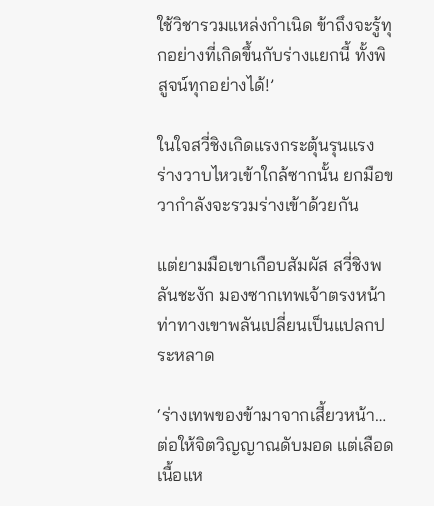ใช้วิชารวมแหล่งกำเนิด ข้าถึงจะรู้ทุกอย่างที่เกิดขึ้นกับร่างแยกนี้ ทั้งพิสูจน์ทุกอย่างได้!’

ในใจสวี่ชิงเกิดแรงกระตุ้นรุนแรง ร่างวาบไหวเข้าใกล้ซากนั้น ยกมือขวากำลังจะรวมร่างเข้าด้วยกัน

แต่ยามมือเขาเกือบสัมผัส สวี่ชิงพลันชะงัก มองซากเทพเจ้าตรงหน้า ท่าทางเขาพลันเปลี่ยนเป็นแปลกประหลาด

‘ร่างเทพของข้ามาจากเสี้ยวหน้า…ต่อให้จิตวิญญาณดับมอด แต่เลือดเนื้อแห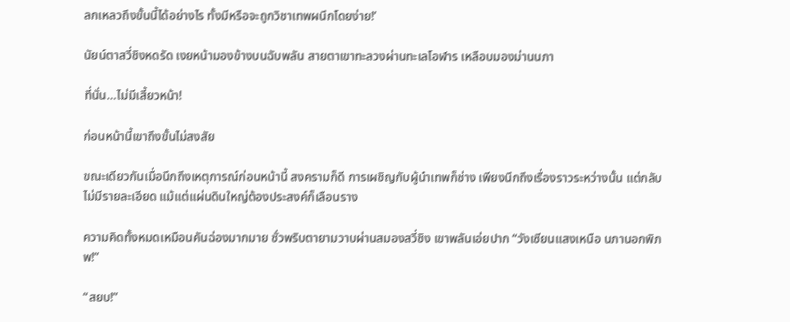ลกเหลวถึงขั้นนี้ได้อย่างไร ทั้งมีหรือจะถูกวิชาเทพผนึกโดยง่าย!’

นัยน์ตาสวี่ชิงหดรัด เงยหน้ามองข้างบนฉับพลัน สายตาเขาทะลวงผ่านทะเลโอฬาร เหลือบมองม่านนภา

ที่นั่น…ไม่มีเสี้ยวหน้า!

ก่อนหน้านี้เขาถึงขั้นไม่สงสัย

ขณะเดียวกันเมื่อนึกถึงเหตุการณ์ก่อนหน้านี้ สงครามก็ดี การเผชิญกับผู้นำเทพก็ช่าง เพียงนึกถึงเรื่องราวระหว่างนั้น แต่กลับไม่มีรายละเอียด แม้แต่แผ่นดินใหญ่ต้องประสงค์ก็เลือนราง

ความคิดทั้งหมดเหมือนคันฉ่องมากมาย ชั่วพริบตายามวาบผ่านสมองสวี่ชิง เขาพลันเอ่ยปาก “วังเซียนแสงเหนือ นภานอกพิภพ!”

“สยบ!”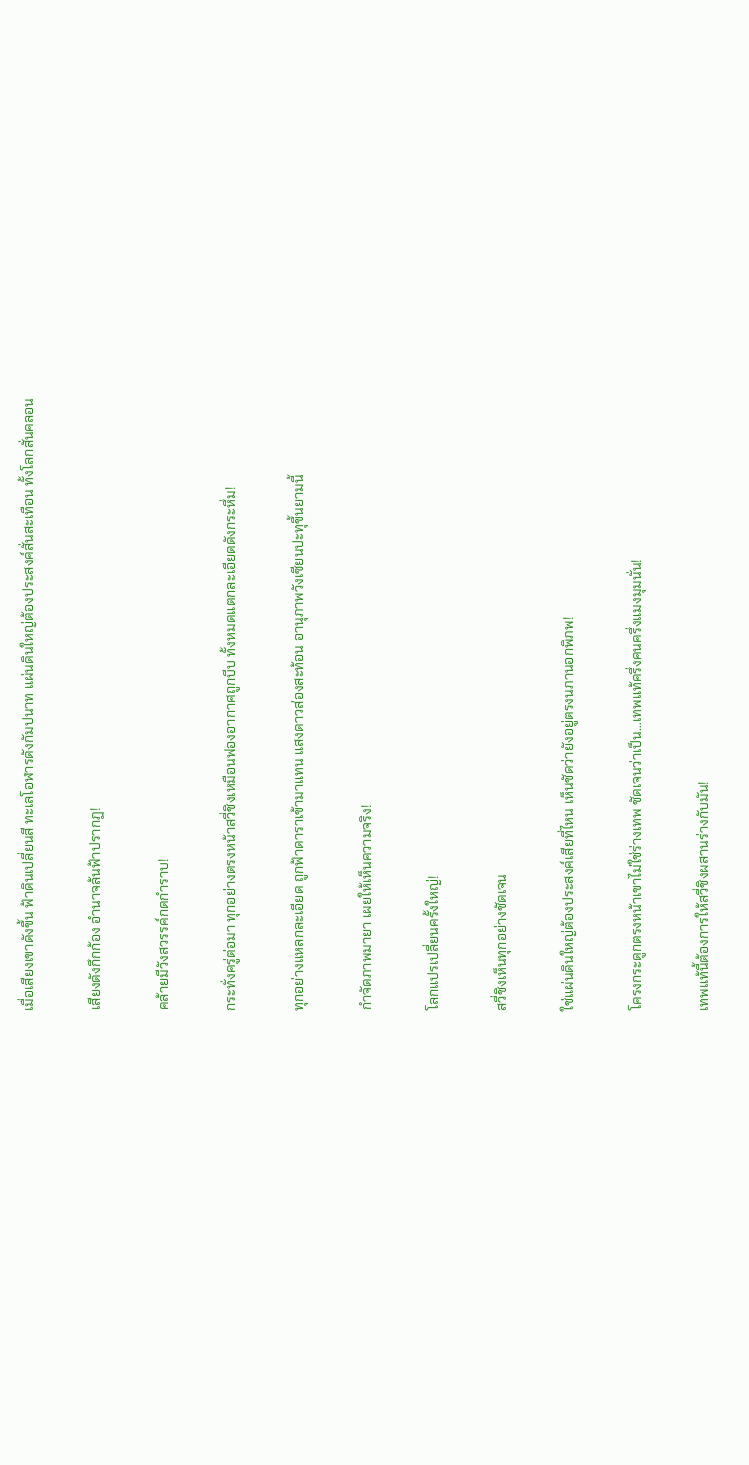เมื่อเสียงเขาดังขึ้น ฟ้าดินเปลี่ยนสี ทะเลโอฬารดังกัมปนาท แผ่นดินใหญ่ต้องประสงค์สั่นสะเทือน ทั้งโลกสั่นคลอน

เสียงดังกึกก้อง อำนาจล้นฟ้าปรากฏ!

คล้ายมีวังสวรรค์กดกำราบ!

กระทั่งครู่ต่อมา ทุกอย่างตรงหน้าสวี่ชิงเหมือนฟองอากาศถูกบีบ ทั้งหมดแตกละเอียดดังกระหึ่ม!

ทุกอย่างแหลกละเอียด ถูกฟ้าดาราเข้ามาแทน แสงดาวส่องสะท้อน อานุภาพวังเซียนปะทุขึ้นยามนี้

กำจัดภาพมายา เผยให้เห็นความจริง!

โลกแปรเปลี่ยนครั้งใหญ่!

สวี่ชิงเห็นทุกอย่างชัดเจน

ใช่แผ่นดินใหญ่ต้องประสงค์เสียที่ไหน เห็นชัดว่ายังอยู่ตรงนภานอกพิภพ!

โครงกระดูกตรงหน้าเขาไม่ใช่ร่างเทพ ชัดเจนว่าเป็น…เทพแท้ครึ่งคนครึ่งแมงมุมนั่น!

เทพแท้นี้ต้องการให้สวี่ชิงผสานร่างกับมัน!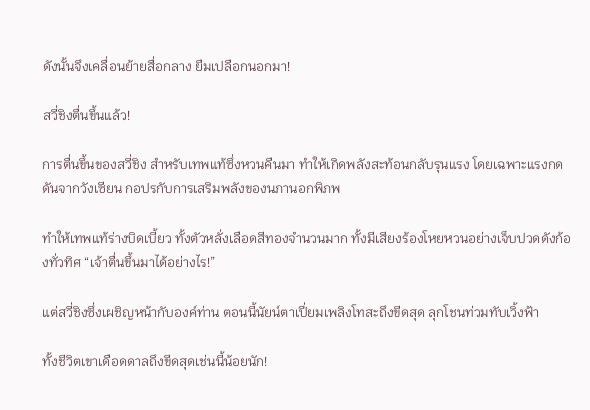ดังนั้นจึงเคลื่อนย้ายสื่อกลาง ยืมเปลือกนอกมา!

สวี่ชิงตื่นขึ้นแล้ว!

การตื่นขึ้นของสวี่ชิง สำหรับเทพแท้ซึ่งหวนคืนมา ทำให้เกิดพลังสะท้อนกลับรุนแรง โดยเฉพาะแรงกดดันจากวังเซียน กอปรกับการเสริมพลังของนภานอกพิภพ

ทำให้เทพแท้ร่างบิดเบี้ยว ทั้งตัวหลั่งเลือดสีทองจำนวนมาก ทั้งมีเสียงร้องโหยหวนอย่างเจ็บปวดดังก้องทั่วทิศ “เจ้าตื่นขึ้นมาได้อย่างไร!”

แต่สวี่ชิงซึ่งเผชิญหน้ากับองค์ท่าน ตอนนี้นัยน์ตาเปี่ยมเพลิงโทสะถึงขีดสุด ลุกโชนท่วมทับเวิ้งฟ้า

ทั้งชีวิตเขาเดือดดาลถึงขีดสุดเช่นนี้น้อยนัก!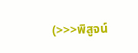(>>>พิสูจน์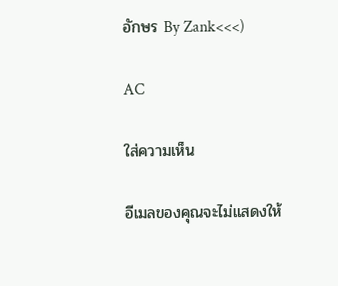อักษร By Zank<<<)

AC

ใส่ความเห็น

อีเมลของคุณจะไม่แสดงให้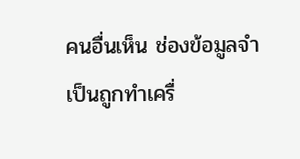คนอื่นเห็น ช่องข้อมูลจำเป็นถูกทำเครื่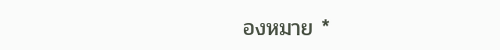องหมาย *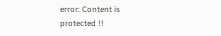error: Content is protected !!